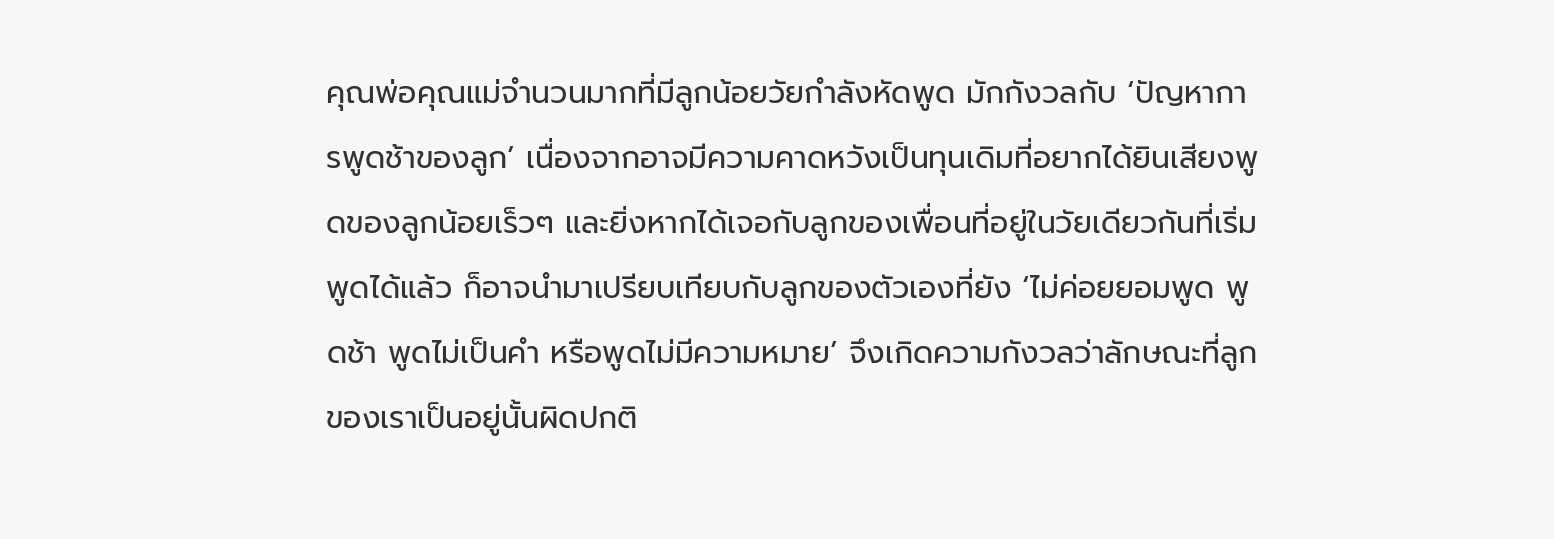คุณพ่อคุณแม่จำนวนมากที่มีลูกน้อยวัยกำลังหัดพูด มักกังวลกับ ‘ปัญหาการพูดช้าของลูก’ เนื่องจากอาจมีความคาดหวังเป็นทุนเดิมที่อยากได้ยินเสียงพูดของลูกน้อยเร็วๆ และยิ่งหากได้เจอกับลูกของเพื่อนที่อยู่ในวัยเดียวกันที่เริ่มพูดได้แล้ว ก็อาจนำมาเปรียบเทียบกับลูกของตัวเองที่ยัง ‘ไม่ค่อยยอมพูด พูดช้า พูดไม่เป็นคำ หรือพูดไม่มีความหมาย’ จึงเกิดความกังวลว่าลักษณะที่ลูกของเราเป็นอยู่นั้นผิดปกติ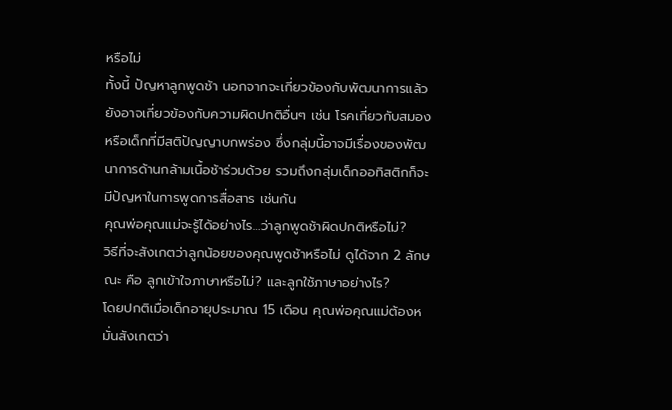หรือไม่
ทั้งนี้ ปัญหาลูกพูดช้า นอกจากจะเกี่ยวข้องกับพัฒนาการแล้ว ยังอาจเกี่ยวข้องกับความผิดปกติอื่นๆ เช่น โรคเกี่ยวกับสมอง หรือเด็กที่มีสติปัญญาบกพร่อง ซึ่งกลุ่มนี้อาจมีเรื่องของพัฒนาการด้านกล้ามเนื้อช้าร่วมด้วย รวมถึงกลุ่มเด็กออทิสติกก็จะมีปัญหาในการพูดการสื่อสาร เช่นกัน
คุณพ่อคุณแม่จะรู้ได้อย่างไร…ว่าลูกพูดช้าผิดปกติหรือไม่?
วิธีที่จะสังเกตว่าลูกน้อยของคุณพูดช้าหรือไม่ ดูได้จาก 2 ลักษณะ คือ ลูกเข้าใจภาษาหรือไม่? และลูกใช้ภาษาอย่างไร?
โดยปกติเมื่อเด็กอายุประมาณ 15 เดือน คุณพ่อคุณแม่ต้องหมั่นสังเกตว่า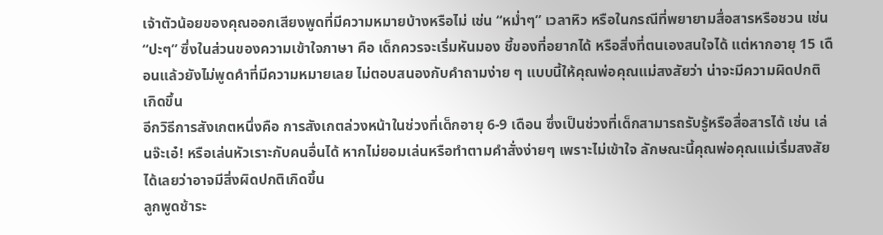เจ้าตัวน้อยของคุณออกเสียงพูดที่มีความหมายบ้างหรือไม่ เช่น “หม่ำๆ” เวลาหิว หรือในกรณีที่พยายามสื่อสารหรือชวน เช่น “ปะๆ” ซึ่งในส่วนของความเข้าใจภาษา คือ เด็กควรจะเริ่มหันมอง ชี้ของที่อยากได้ หรือสิ่งที่ตนเองสนใจได้ แต่หากอายุ 15 เดือนแล้วยังไม่พูดคำที่มีความหมายเลย ไม่ตอบสนองกับคำถามง่าย ๆ แบบนี้ให้คุณพ่อคุณแม่สงสัยว่า น่าจะมีความผิดปกติเกิดขึ้น
อีกวิธีการสังเกตหนึ่งคือ การสังเกตล่วงหน้าในช่วงที่เด็กอายุ 6-9 เดือน ซึ่งเป็นช่วงที่เด็กสามารถรับรู้หรือสื่อสารได้ เช่น เล่นจ๊ะเอ๋! หรือเล่นหัวเราะกับคนอื่นได้ หากไม่ยอมเล่นหรือทำตามคำสั่งง่ายๆ เพราะไม่เข้าใจ ลักษณะนี้คุณพ่อคุณแม่เริ่มสงสัยได้เลยว่าอาจมีสิ่งผิดปกติเกิดขึ้น
ลูกพูดช้าระ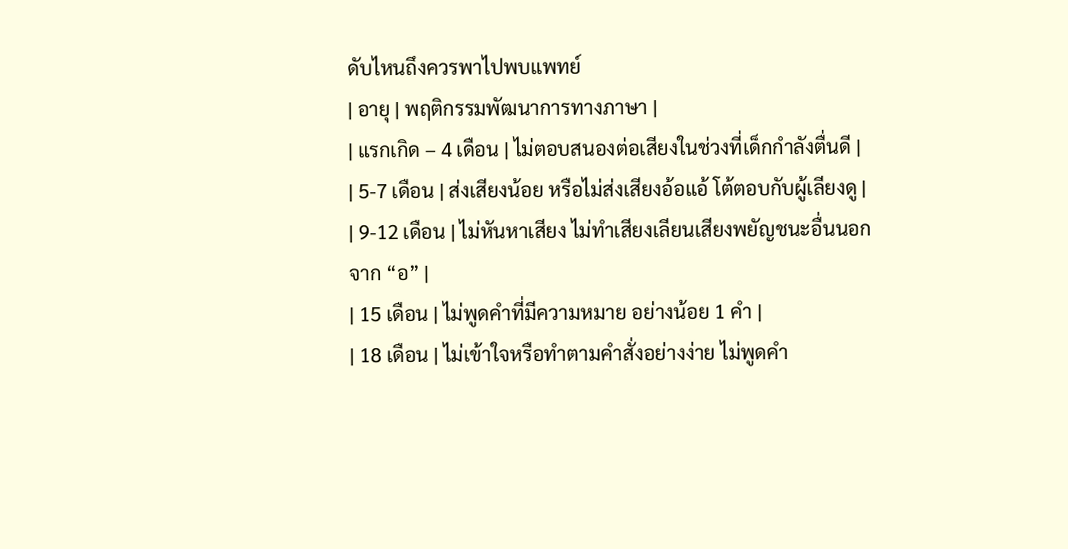ดับไหนถึงควรพาไปพบแพทย์
| อายุ | พฤติกรรมพัฒนาการทางภาษา |
| แรกเกิด – 4 เดือน | ไม่ตอบสนองต่อเสียงในช่วงที่เด็กกำลังตื่นดี |
| 5-7 เดือน | ส่งเสียงน้อย หรือไม่ส่งเสียงอ้อแอ้ โต้ตอบกับผู้เลียงดู |
| 9-12 เดือน | ไม่หันหาเสียง ไม่ทำเสียงเลียนเสียงพยัญชนะอื่นนอกจาก “อ” |
| 15 เดือน | ไม่พูดคำที่มีความหมาย อย่างน้อย 1 คำ |
| 18 เดือน | ไม่เข้าใจหรือทำตามคำสั่งอย่างง่าย ไม่พูดคำ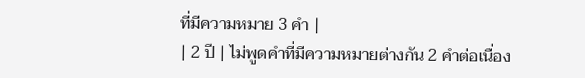ที่มีความหมาย 3 คำ |
| 2 ปี | ไม่พูดคำที่มีความหมายต่างกัน 2 คำต่อเนื่อง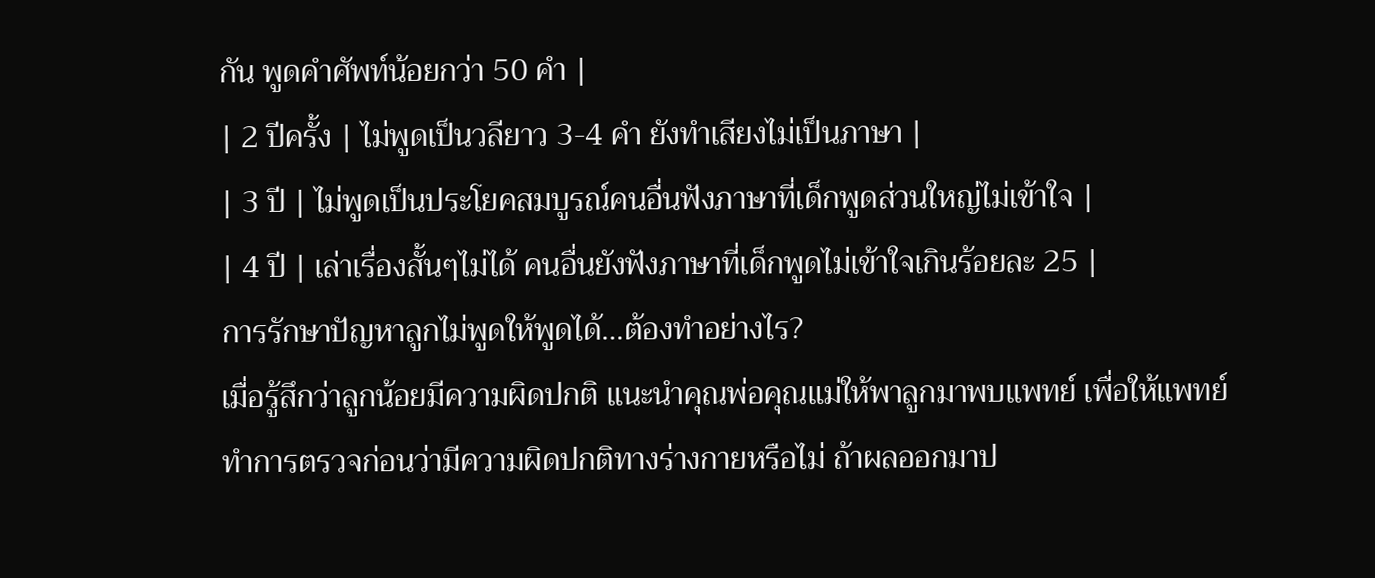กัน พูดคำศัพท์น้อยกว่า 50 คำ |
| 2 ปีครั้ง | ไม่พูดเป็นวลียาว 3-4 คำ ยังทำเสียงไม่เป็นภาษา |
| 3 ปี | ไม่พูดเป็นประโยคสมบูรณ์คนอื่นฟังภาษาที่เด็กพูดส่วนใหญ่ไม่เข้าใจ |
| 4 ปี | เล่าเรื่องสั้นๆไม่ได้ คนอื่นยังฟังภาษาที่เด็กพูดไม่เข้าใจเกินร้อยละ 25 |
การรักษาปัญหาลูกไม่พูดให้พูดได้…ต้องทำอย่างไร?
เมื่อรู้สึกว่าลูกน้อยมีความผิดปกติ แนะนำคุณพ่อคุณแม่ให้พาลูกมาพบแพทย์ เพื่อให้แพทย์ทำการตรวจก่อนว่ามีความผิดปกติทางร่างกายหรือไม่ ถ้าผลออกมาป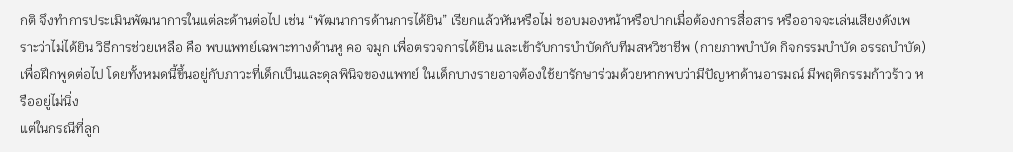กติ จึงทำการประเมินพัฒนาการในแต่ละด้านต่อไป เช่น “พัฒนาการด้านการได้ยิน” เรียกแล้วหันหรือไม่ ชอบมองหน้าหรือปากเมื่อต้องการสื่อสาร หรืออาจจะเล่นเสียงดังเพราะว่าไม่ได้ยิน วิธีการช่วยเหลือ คือ พบแพทย์เฉพาะทางด้านหู คอ จมูก เพื่อตรวจการได้ยิน และเข้ารับการบำบัดกับทีมสหวิชาชีพ (กายภาพบำบัด กิจกรรมบำบัด อรรถบำบัด) เพื่อฝึกพูดต่อไป โดยทั้งหมดนี้ขึ้นอยู่กับภาวะที่เด็กเป็นและดุลพินิจของแพทย์ ในเด็กบางรายอาจต้องใช้ยารักษาร่วมด้วยหากพบว่ามีปัญหาด้านอารมณ์ มีพฤติกรรมก้าวร้าว หรืออยู่ไม่นิ่ง
แต่ในกรณีที่ลูก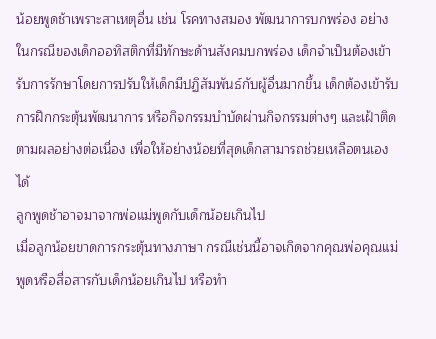น้อยพูดช้าเพราะสาเหตุอื่น เช่น โรคทางสมอง พัฒนาการบกพร่อง อย่างในกรณีของเด็กออทิสติกที่มีทักษะด้านสังคมบกพร่อง เด็กจำเป็นต้องเข้ารับการรักษาโดยการปรับให้เด็กมีปฏิสัมพันธ์กับผู้อื่นมากขึ้น เด็กต้องเข้ารับการฝึกกระตุ้นพัฒนาการ หรือกิจกรรมบำบัดผ่านกิจกรรมต่างๆ และเฝ้าติดตามผลอย่างต่อเนื่อง เพื่อให้อย่างน้อยที่สุดเด็กสามารถช่วยเหลือตนเองได้
ลูกพูดช้าอาจมาจากพ่อแม่พูดกับเด็กน้อยเกินไป
เมื่อลูกน้อยขาดการกระตุ้นทางภาษา กรณีเช่นนี้อาจเกิดจากคุณพ่อคุณแม่พูดหรือสื่อสารกับเด็กน้อยเกินไป หรือทำ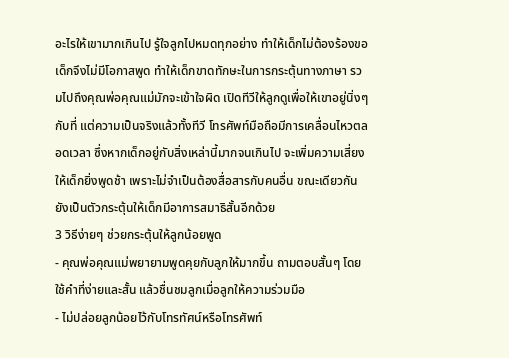อะไรให้เขามากเกินไป รู้ใจลูกไปหมดทุกอย่าง ทำให้เด็กไม่ต้องร้องขอ เด็กจึงไม่มีโอกาสพูด ทำให้เด็กขาดทักษะในการกระตุ้นทางภาษา รวมไปถึงคุณพ่อคุณแม่มักจะเข้าใจผิด เปิดทีวีให้ลูกดูเพื่อให้เขาอยู่นิ่งๆ กับที่ แต่ความเป็นจริงแล้วทั้งทีวี โทรศัพท์มือถือมีการเคลื่อนไหวตลอดเวลา ซึ่งหากเด็กอยู่กับสิ่งเหล่านี้มากจนเกินไป จะเพิ่มความเสี่ยงให้เด็กยิ่งพูดช้า เพราะไม่จำเป็นต้องสื่อสารกับคนอื่น ขณะเดียวกันยังเป็นตัวกระตุ้นให้เด็กมีอาการสมาธิสั้นอีกด้วย
3 วิธีง่ายๆ ช่วยกระตุ้นให้ลูกน้อยพูด
- คุณพ่อคุณแม่พยายามพูดคุยกับลูกให้มากขึ้น ถามตอบสั้นๆ โดยใช้คำที่ง่ายและสั้น แล้วชื่นชมลูกเมื่อลูกให้ความร่วมมือ
- ไม่ปล่อยลูกน้อยไว้กับโทรทัศน์หรือโทรศัพท์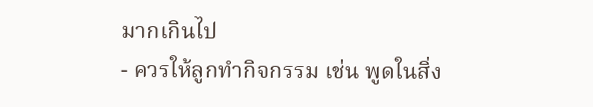มากเกินไป
- ควรให้ลูกทำกิจกรรม เช่น พูดในสิ่ง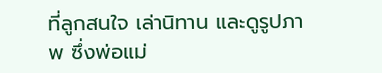ที่ลูกสนใจ เล่านิทาน และดูรูปภาพ ซึ่งพ่อแม่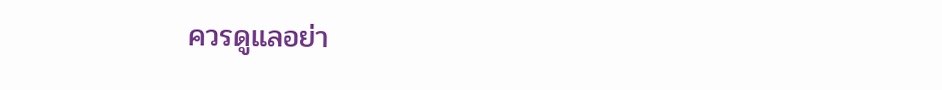ควรดูแลอย่า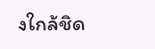งใกล้ชิด